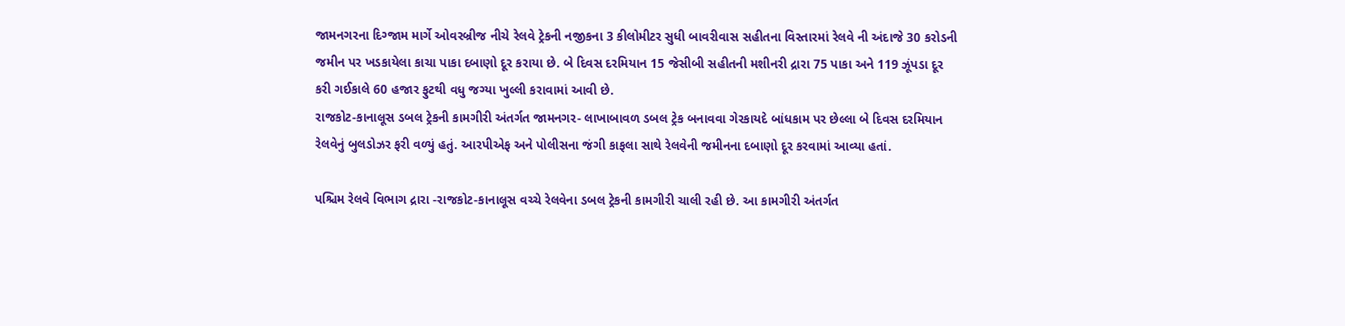જામનગરના દિગ્જામ માર્ગે ઓવરબ્રીજ નીચે રેલવે ટ્રેકની નજીકના 3 કીલોમીટર સુધી બાવરીવાસ સહીતના વિસ્તારમાં રેલવે ની અંદાજે 30 કરોડની જમીન પર ખડકાયેલા કાચા પાકા દબાણો દૂર કરાયા છે. બે દિવસ દરમિયાન 15 જેસીબી સહીતની મશીનરી દ્રારા 75 પાકા અને 119 ઝૂંપડા દૂર કરી ગઈકાલે 60 હજાર ફુટથી વધુ જગ્યા ખુલ્લી કરાવામાં આવી છે.
રાજકોટ-કાનાલૂસ ડબલ ટ્રેકની કામગીરી અંતર્ગત જામનગર- લાખાબાવળ ડબલ ટ્રેક બનાવવા ગેરકાયદે બાંધકામ પર છેલ્લા બે દિવસ દરમિયાન રેલવેનું બુલડોઝર ફરી વળ્યું હતું. આરપીએફ અને પોલીસના જંગી કાફલા સાથે રેલવેની જમીનના દબાણો દૂર કરવામાં આવ્યા હતાં.

પશ્ચિમ રેલવે વિભાગ દ્રારા -રાજકોટ-કાનાલૂસ વચ્ચે રેલવેના ડબલ ટ્રેકની કામગીરી ચાલી રહી છે. આ કામગીરી અંતર્ગત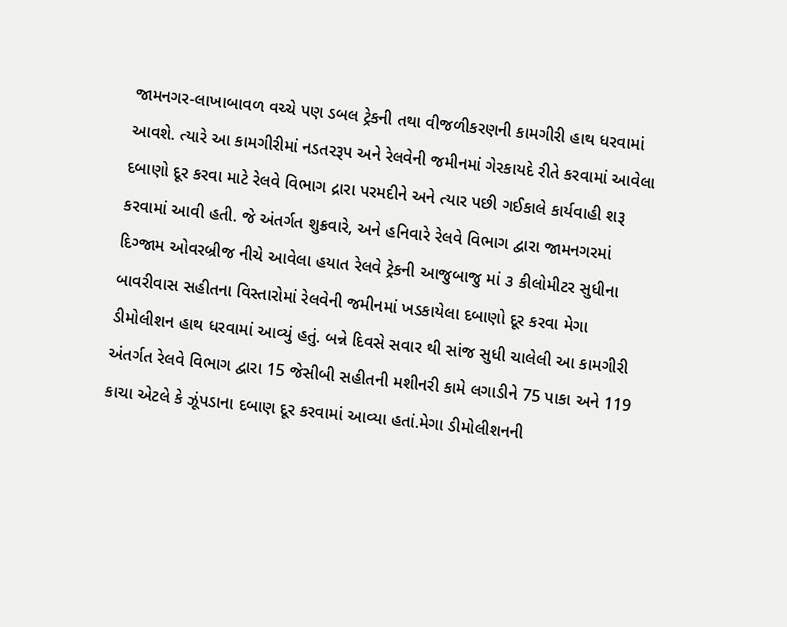જામનગર-લાખાબાવળ વચ્ચે પણ ડબલ ટ્રેકની તથા વીજળીકરણની કામગીરી હાથ ધરવામાં આવશે. ત્યારે આ કામગીરીમાં નડતરરૂપ અને રેલવેની જમીનમાં ગેરકાયદે રીતે કરવામાં આવેલા દબાણો દૂર કરવા માટે રેલવે વિભાગ દ્રારા પરમદીને અને ત્યાર પછી ગઈકાલે કાર્યવાહી શરૂ કરવામાં આવી હતી. જે અંતર્ગત શુક્રવારે, અને હનિવારે રેલવે વિભાગ દ્વારા જામનગરમાં દિગ્જામ ઓવરબ્રીજ નીચે આવેલા હયાત રેલવે ટ્રેકની આજુબાજુ માં ૩ કીલોમીટર સુધીના બાવરીવાસ સહીતના વિસ્તારોમાં રેલવેની જમીનમાં ખડકાયેલા દબાણો દૂર કરવા મેગા ડીમોલીશન હાથ ધરવામાં આવ્યું હતું. બન્ને દિવસે સવાર થી સાંજ સુધી ચાલેલી આ કામગીરી અંતર્ગત રેલવે વિભાગ દ્વારા 15 જેસીબી સહીતની મશીનરી કામે લગાડીને 75 પાકા અને 119 કાચા એટલે કે ઝૂંપડાના દબાણ દૂર કરવામાં આવ્યા હતાં.મેગા ડીમોલીશનની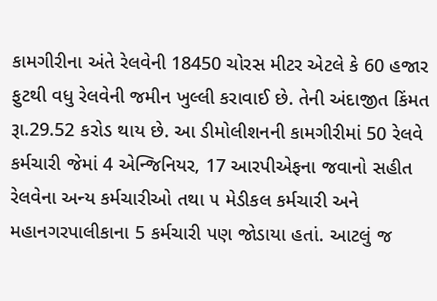કામગીરીના અંતે રેલવેની 18450 ચોરસ મીટર એટલે કે 60 હજાર ફુટથી વધુ રેલવેની જમીન ખુલ્લી કરાવાઈ છે. તેની અંદાજીત કિંમત રૂા.29.52 કરોડ થાય છે. આ ડીમોલીશનની કામગીરીમાં 50 રેલવે કર્મચારી જેમાં 4 એન્જિનિયર, 17 આરપીએફના જવાનો સહીત રેલવેના અન્ય કર્મચારીઓ તથા ૫ મેડીકલ કર્મચારી અને મહાનગરપાલીકાના 5 કર્મચારી પણ જોડાયા હતાં. આટલું જ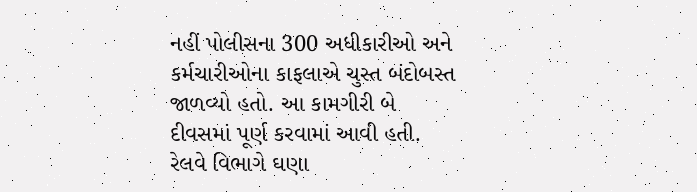નહીં પોલીસના 300 અધીકારીઓ અને કર્મચારીઓના કાફલાએ ચુસ્ત બંદોબસ્ત જાળવ્યો હતો. આ કામગીરી બે દીવસમાં પૂર્ણ કરવામાં આવી હતી. રેલવે વિભાગે ઘણા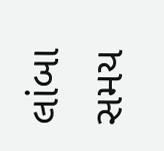લાંબા સમય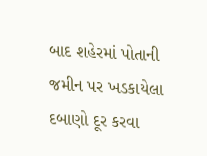બાદ શહેરમાં પોતાની જમીન પર ખડકાયેલા દબાણો દૂર કરવા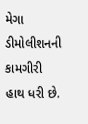મેગા ડીમોલીશનની કામગીરી હાથ ધરી છે.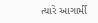ત્યારે આગાર્મી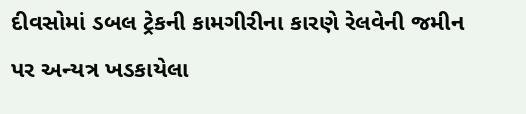દીવસોમાં ડબલ ટ્રેકની કામગીરીના કારણે રેલવેની જમીન પર અન્યત્ર ખડકાયેલા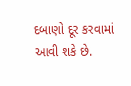દબાણો દૂર કરવામાં આવી શકે છે.